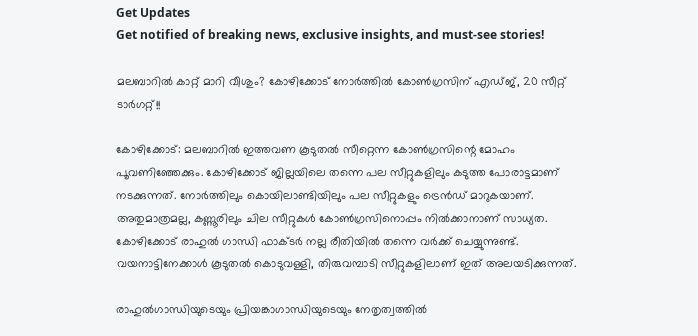Get Updates
Get notified of breaking news, exclusive insights, and must-see stories!

മലബാറില്‍ കാറ്റ് മാറി വീശും? കോഴിക്കോട് നോര്‍ത്തില്‍ കോണ്‍ഗ്രസിന് എഡ്ജ്, 20 സീറ്റ് ടാര്‍ഗറ്റ്!!

കോഴിക്കോട്: മലബാറില്‍ ഇത്തവണ കൂടുതല്‍ സീറ്റെന്ന കോണ്‍ഗ്രസിന്റെ മോഹം പൂവണിഞ്ഞേക്കും. കോഴിക്കോട് ജില്ലയിലെ തന്നെ പല സീറ്റുകളിലും കടുത്ത പോരാട്ടമാണ് നടക്കുന്നത്. നോര്‍ത്തിലും കൊയിലാണ്ടിയിലും പല സീറ്റുകളും ട്രെന്‍ഡ് മാറുകയാണ്. അതുമാത്രമല്ല, കണ്ണൂരിലും ചില സീറ്റുകള്‍ കോണ്‍ഗ്രസിനൊപ്പം നില്‍ക്കാനാണ് സാധ്യത. കോഴിക്കോട് രാഹുല്‍ ഗാന്ധി ഫാക്ടര്‍ നല്ല രീതിയില്‍ തന്നെ വര്‍ക്ക് ചെയ്യുന്നുണ്ട്. വയനാട്ടിനേക്കാള്‍ കൂടുതല്‍ കൊടുവള്ളി, തിരുവമ്പാടി സീറ്റുകളിലാണ് ഇത് അലയടിക്കുന്നത്.

രാഹുല്‍ഗാന്ധിയുടെയും പ്രിയങ്കാഗാന്ധിയുടെയും നേതൃത്വത്തില്‍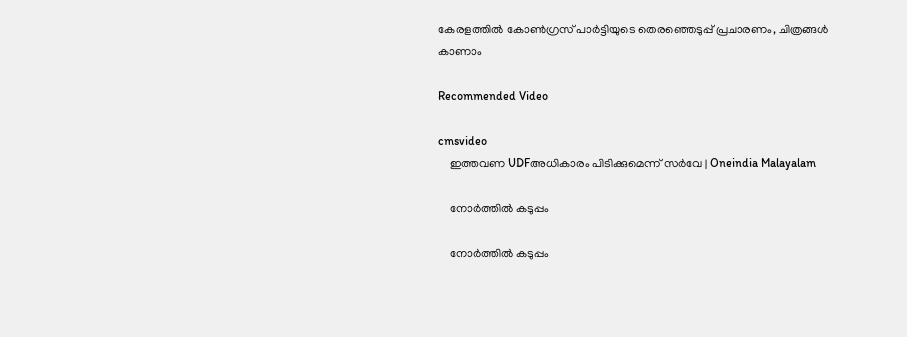കേരളത്തില്‍ കോണ്‍ഗ്രസ് പാര്‍ട്ടിയുടെ തെരഞ്ഞെടുപ്പ് പ്രചാരണം, ചിത്രങ്ങള്‍ കാണാം

Recommended Video

cmsvideo
    ഇത്തവണ UDFഅധികാരം പിടിക്കുമെന്ന് സർവേ | Oneindia Malayalam

    നോര്‍ത്തില്‍ കടുപ്പം

    നോര്‍ത്തില്‍ കടുപ്പം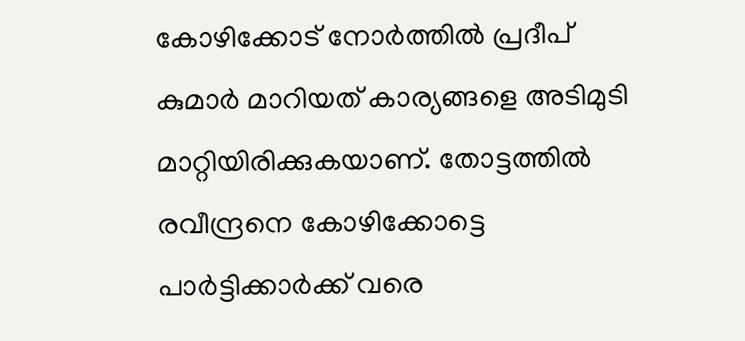കോഴിക്കോട് നോര്‍ത്തില്‍ പ്രദീപ് കുമാര്‍ മാറിയത് കാര്യങ്ങളെ അടിമുടി മാറ്റിയിരിക്കുകയാണ്. തോട്ടത്തില്‍ രവീന്ദ്രനെ കോഴിക്കോട്ടെ പാര്‍ട്ടിക്കാര്‍ക്ക് വരെ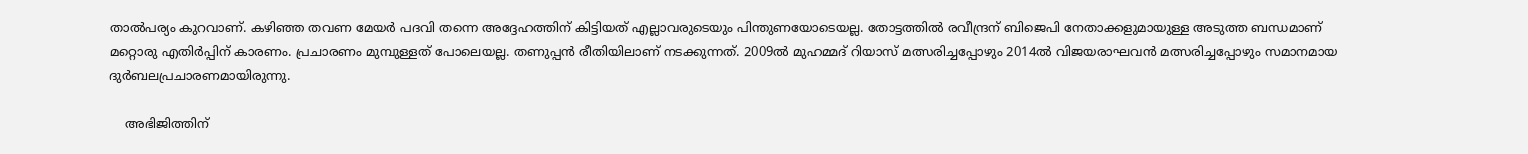താല്‍പര്യം കുറവാണ്. കഴിഞ്ഞ തവണ മേയര്‍ പദവി തന്നെ അദ്ദേഹത്തിന് കിട്ടിയത് എല്ലാവരുടെയും പിന്തുണയോടെയല്ല. തോട്ടത്തില്‍ രവീന്ദ്രന് ബിജെപി നേതാക്കളുമായുള്ള അടുത്ത ബന്ധമാണ് മറ്റൊരു എതിര്‍പ്പിന് കാരണം. പ്രചാരണം മുമ്പുള്ളത് പോലെയല്ല. തണുപ്പന്‍ രീതിയിലാണ് നടക്കുന്നത്. 2009ല്‍ മുഹമ്മദ് റിയാസ് മത്സരിച്ചപ്പോഴും 2014ല്‍ വിജയരാഘവന്‍ മത്സരിച്ചപ്പോഴും സമാനമായ ദുര്‍ബലപ്രചാരണമായിരുന്നു.

    അഭിജിത്തിന്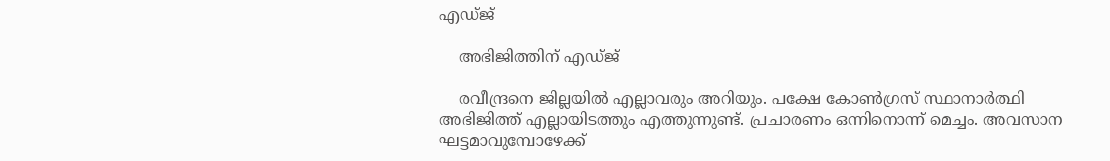എഡ്ജ്

    അഭിജിത്തിന് എഡ്ജ്

    രവീന്ദ്രനെ ജില്ലയില്‍ എല്ലാവരും അറിയും. പക്ഷേ കോണ്‍ഗ്രസ് സ്ഥാനാര്‍ത്ഥി അഭിജിത്ത് എല്ലായിടത്തും എത്തുന്നുണ്ട്. പ്രചാരണം ഒന്നിനൊന്ന് മെച്ചം. അവസാന ഘട്ടമാവുമ്പോഴേക്ക്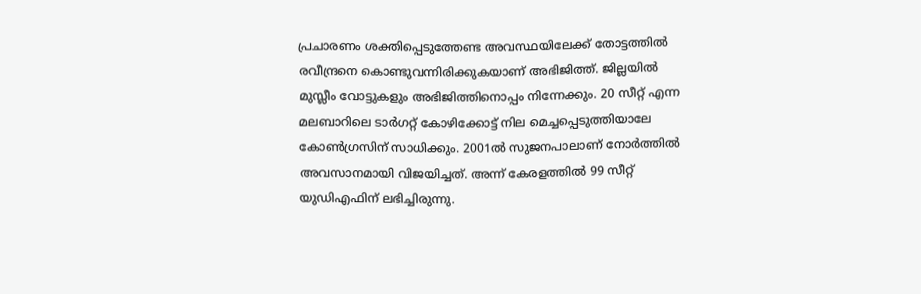പ്രചാരണം ശക്തിപ്പെടുത്തേണ്ട അവസ്ഥയിലേക്ക് തോട്ടത്തില്‍ രവീന്ദ്രനെ കൊണ്ടുവന്നിരിക്കുകയാണ് അഭിജിത്ത്. ജില്ലയില്‍ മുസ്ലീം വോട്ടുകളും അഭിജിത്തിനൊപ്പം നിന്നേക്കും. 20 സീറ്റ് എന്ന മലബാറിലെ ടാര്‍ഗറ്റ് കോഴിക്കോട്ട് നില മെച്ചപ്പെടുത്തിയാലേ കോണ്‍ഗ്രസിന് സാധിക്കും. 2001ല്‍ സുജനപാലാണ് നോര്‍ത്തില്‍ അവസാനമായി വിജയിച്ചത്. അന്ന് കേരളത്തില്‍ 99 സീറ്റ് യുഡിഎഫിന് ലഭിച്ചിരുന്നു.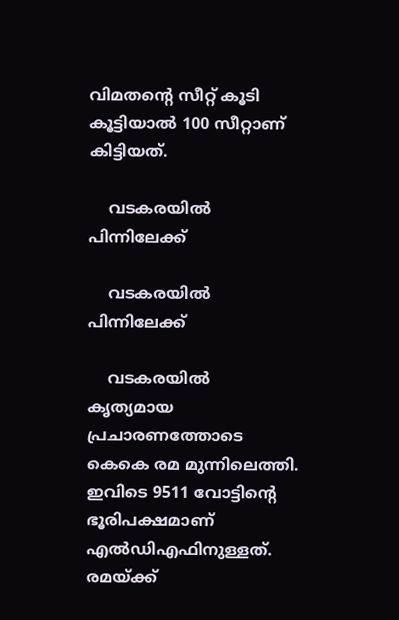വിമതന്റെ സീറ്റ് കൂടി കൂട്ടിയാല്‍ 100 സീറ്റാണ് കിട്ടിയത്.

    വടകരയില്‍ പിന്നിലേക്ക്

    വടകരയില്‍ പിന്നിലേക്ക്

    വടകരയില്‍ കൃത്യമായ പ്രചാരണത്തോടെ കെകെ രമ മുന്നിലെത്തി. ഇവിടെ 9511 വോട്ടിന്റെ ഭൂരിപക്ഷമാണ് എല്‍ഡിഎഫിനുള്ളത്. രമയ്ക്ക്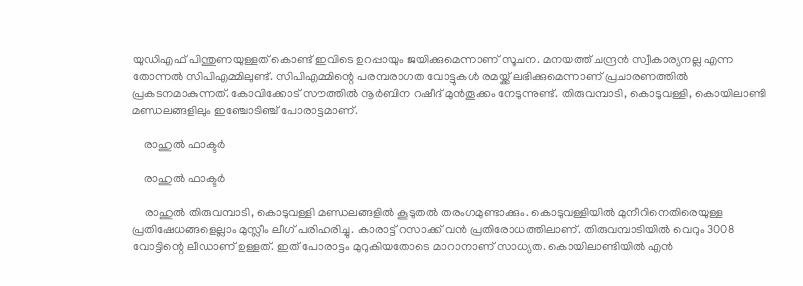യുഡിഎഫ് പിന്തുണയുള്ളത് കൊണ്ട് ഇവിടെ ഉറപ്പായും ജയിക്കുമെന്നാണ് സൂചന. മനയത്ത് ചന്ദ്രന്‍ സ്വീകാര്യനല്ല എന്ന തോന്നല്‍ സിപിഎമ്മിലുണ്ട്. സിപിഎമ്മിന്റെ പരമ്പരാഗത വോട്ടുകള്‍ രമയ്ക്ക് ലഭിക്കുമെന്നാണ് പ്രചാരണത്തില്‍ പ്രകടനമാകുന്നത്. കോവിക്കോട് സൗത്തില്‍ നൂര്‍ബിന റഷീദ് മുന്‍തൂക്കം നേടുന്നുണ്ട്. തിരുവമ്പാടി, കൊടുവള്ളി, കൊയിലാണ്ടി മണ്ഡലങ്ങളിലും ഇഞ്ചോടിഞ്ച് പോരാട്ടമാണ്.

    രാഹുല്‍ ഫാക്ടര്‍

    രാഹുല്‍ ഫാക്ടര്‍

    രാഹുല്‍ തിരുവമ്പാടി, കൊടുവള്ളി മണ്ഡലങ്ങളില്‍ കൂടുതല്‍ തരംഗമുണ്ടാക്കും. കൊടുവള്ളിയില്‍ മുനീറിനെതിരെയുള്ള പ്രതിഷേധങ്ങളെല്ലാം മുസ്ലീം ലീഗ് പരിഹരിച്ചു. കാരാട്ട് റസാക്ക് വന്‍ പ്രതിരോധത്തിലാണ്. തിരുവമ്പാടിയില്‍ വെറും 3008 വോട്ടിന്റെ ലീഡാണ് ഉള്ളത്. ഇത് പോരാട്ടം മുറുകിയതോടെ മാറാനാണ് സാധ്യത. കൊയിലാണ്ടിയില്‍ എന്‍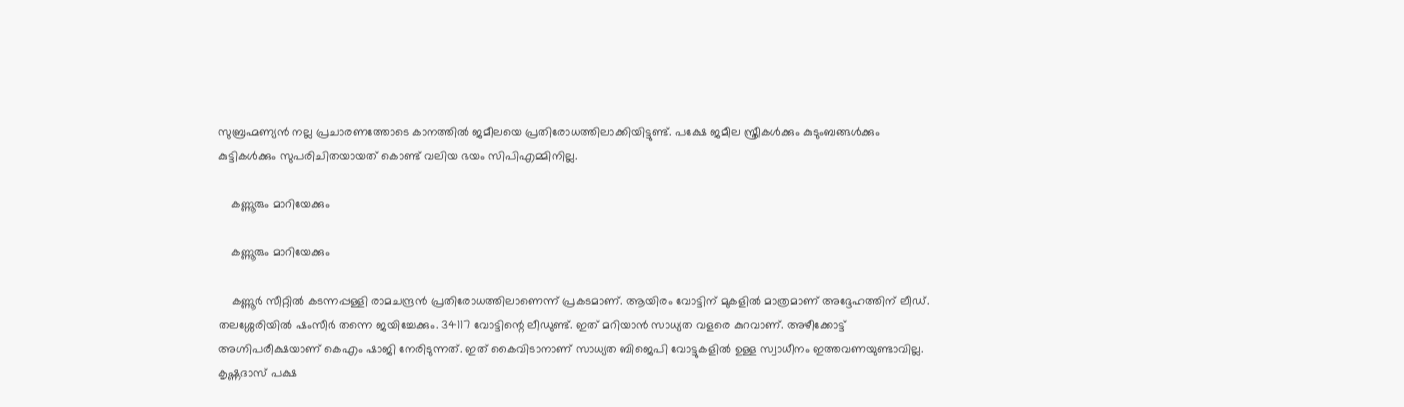സുബ്രഹ്മണ്യന്‍ നല്ല പ്രചാരണത്തോടെ കാനത്തില്‍ ജമീലയെ പ്രതിരോധത്തിലാക്കിയിട്ടുണ്ട്. പക്ഷേ ജമീല സ്ത്രീകള്‍ക്കും കുടുംബങ്ങള്‍ക്കും കുട്ടികള്‍ക്കും സുപരിചിതയായത് കൊണ്ട് വലിയ ഭയം സിപിഎമ്മിനില്ല.

    കണ്ണൂരും മാറിയേക്കും

    കണ്ണൂരും മാറിയേക്കും

    കണ്ണൂര്‍ സീറ്റില്‍ കടന്നപ്പള്ളി രാമചന്ദ്രന്‍ പ്രതിരോധത്തിലാണെന്ന് പ്രകടമാണ്. ആയിരം വോട്ടിന് മുകളില്‍ മാത്രമാണ് അദ്ദേഹത്തിന് ലീഡ്. തലശ്ശേരിയില്‍ ഷംസീര്‍ തന്നെ ജയിച്ചേക്കും. 34117 വോട്ടിന്റെ ലീഡുണ്ട്. ഇത് മറിയാന്‍ സാധ്യത വളരെ കുറവാണ്. അഴീക്കോട്ട് അഗ്നിപരീക്ഷയാണ് കെഎം ഷാജി നേരിടുന്നത്. ഇത് കൈവിടാനാണ് സാധ്യത ബിജെപി വോട്ടുകളില്‍ ഉള്ള സ്വാധീനം ഇത്തവണയുണ്ടാവില്ല. കൃഷ്ണദാസ് പക്ഷ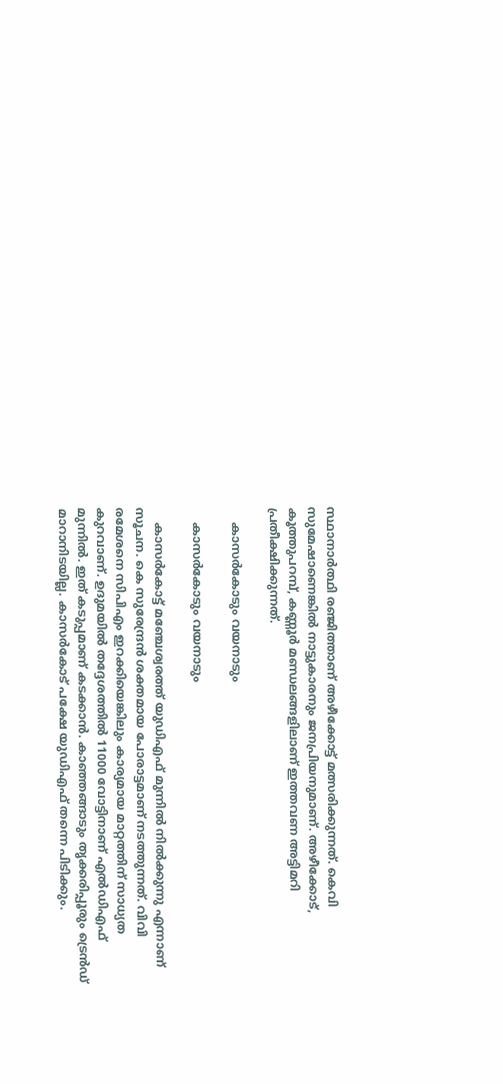സ്ഥാനാര്‍ത്ഥി രഞ്ജിത്താണ് അഴീക്കോട്ട് മത്സരിക്കുന്നത്. കെവി സുമേഷാണെങ്കില്‍ നാട്ടുകാരനും ജനപ്രിയനുമാണ്. അഴീക്കോട്, കൂത്തുപറമ്പ്, കണ്ണൂര്‍ മണ്ഡലങ്ങളിലാണ് ഇത്തവണ അട്ടിമറി പ്രതീക്ഷിക്കുന്നത്.

    കാസര്‍കോടും വയനാടും

    കാസര്‍കോടും വയനാടും

    കാസര്‍കോട്ട് മഞ്ചേശ്വരത്ത് യുഡിഎഫ് മുന്നില്‍ നില്‍ക്കുന്നു എന്നാണ് സൂചന. കെ സുരേന്ദ്രന്‍ ശക്തമായ പോരാട്ടമാണ് നടത്തുന്നത്. വിവി രമേശനെ സിപിഎം ഇറക്കിയെങ്കിലും കാര്യമായ മാറ്റത്തിന് സാധ്യത കുറവാണ്. ഉദുമയില്‍ തദ്ദേശത്തില്‍ 11000 വോട്ടിനാണ് എല്‍ഡിഎഫ് മുന്നില്‍. ഇത് കടുപ്പമാണ് കടക്കാന്‍. കാഞ്ഞങ്ങാടും തൃക്കരിപ്പൂരും ട്രെന്‍ഡ് മാറാനിടയില്ല. കാസര്‍കോട് പക്ഷേ യുഡിഎഫ് തന്നെ പിടിക്കും.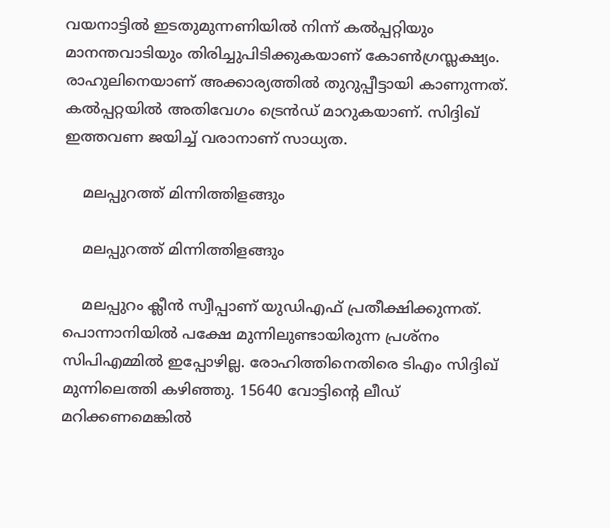വയനാട്ടില്‍ ഇടതുമുന്നണിയില്‍ നിന്ന് കല്‍പ്പറ്റിയും മാനന്തവാടിയും തിരിച്ചുപിടിക്കുകയാണ് കോണ്‍ഗ്രസ്ലക്ഷ്യം. രാഹുലിനെയാണ് അക്കാര്യത്തില്‍ തുറുപ്പീട്ടായി കാണുന്നത്. കല്‍പ്പറ്റയില്‍ അതിവേഗം ട്രെന്‍ഡ് മാറുകയാണ്. സിദ്ദിഖ് ഇത്തവണ ജയിച്ച് വരാനാണ് സാധ്യത.

    മലപ്പുറത്ത് മിന്നിത്തിളങ്ങും

    മലപ്പുറത്ത് മിന്നിത്തിളങ്ങും

    മലപ്പുറം ക്ലീന്‍ സ്വീപ്പാണ് യുഡിഎഫ് പ്രതീക്ഷിക്കുന്നത്. പൊന്നാനിയില്‍ പക്ഷേ മുന്നിലുണ്ടായിരുന്ന പ്രശ്‌നം സിപിഎമ്മില്‍ ഇപ്പോഴില്ല. രോഹിത്തിനെതിരെ ടിഎം സിദ്ദിഖ് മുന്നിലെത്തി കഴിഞ്ഞു. 15640 വോട്ടിന്റെ ലീഡ് മറിക്കണമെങ്കില്‍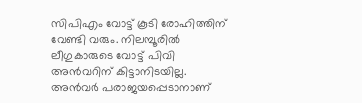സിപിഎം വോട്ട് കൂടി രോഹിത്തിന് വേണ്ടി വരും. നിലമ്പൂരില്‍ ലീഗുകാരുടെ വോട്ട് പിവി അന്‍വറിന് കിട്ടാനിടയില്ല. അന്‍വര്‍ പരാജയപ്പെടാനാണ്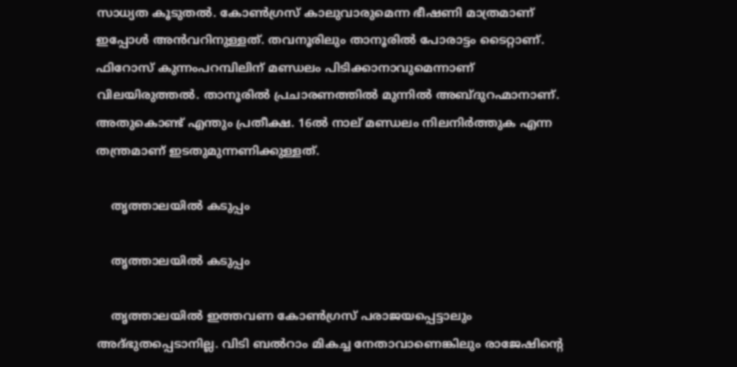സാധ്യത കൂടുതല്‍. കോണ്‍ഗ്രസ് കാലുവാരുമെന്ന ഭീഷണി മാത്രമാണ് ഇപ്പോള്‍ അന്‍വറിനുള്ളത്. തവനൂരിലും താനൂരില്‍ പോരാട്ടം ടൈറ്റാണ്. ഫിറോസ് കുന്നംപറമ്പിലിന് മണ്ഡലം പിടിക്കാനാവുമെന്നാണ് വിലയിരുത്തല്‍. താനൂരില്‍ പ്രചാരണത്തില്‍ മുന്നില്‍ അബ്ദുറഹ്മാനാണ്. അതുകൊണ്ട് എന്തും പ്രതീക്ഷ. 16ല്‍ നാല് മണ്ഡലം നിലനിര്‍ത്തുക എന്ന തന്ത്രമാണ് ഇടതുമുന്നണിക്കുള്ളത്.

    തൃത്താലയില്‍ കടുപ്പം

    തൃത്താലയില്‍ കടുപ്പം

    തൃത്താലയില്‍ ഇത്തവണ കോണ്‍ഗ്രസ് പരാജയപ്പെട്ടാലും അദ്ഭുതപ്പെടാനില്ല. വിടി ബല്‍റാം മികച്ച നേതാവാണെങ്കിലും രാജേഷിന്റെ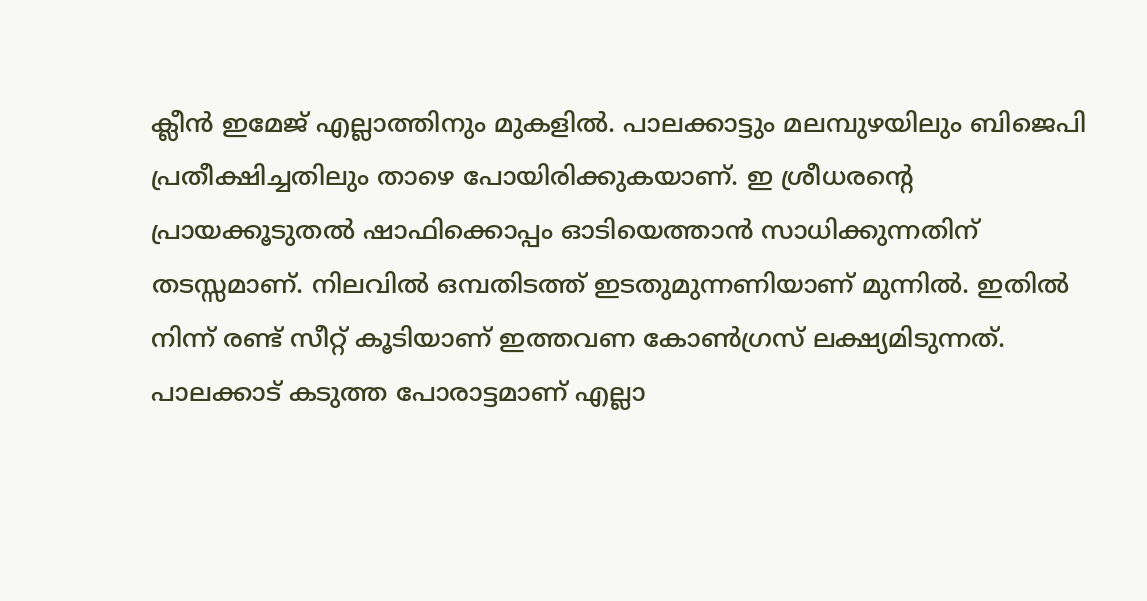ക്ലീന്‍ ഇമേജ് എല്ലാത്തിനും മുകളില്‍. പാലക്കാട്ടും മലമ്പുഴയിലും ബിജെപി പ്രതീക്ഷിച്ചതിലും താഴെ പോയിരിക്കുകയാണ്. ഇ ശ്രീധരന്റെ പ്രായക്കൂടുതല്‍ ഷാഫിക്കൊപ്പം ഓടിയെത്താന്‍ സാധിക്കുന്നതിന് തടസ്സമാണ്. നിലവില്‍ ഒമ്പതിടത്ത് ഇടതുമുന്നണിയാണ് മുന്നില്‍. ഇതില്‍ നിന്ന് രണ്ട് സീറ്റ് കൂടിയാണ് ഇത്തവണ കോണ്‍ഗ്രസ് ലക്ഷ്യമിടുന്നത്. പാലക്കാട് കടുത്ത പോരാട്ടമാണ് എല്ലാ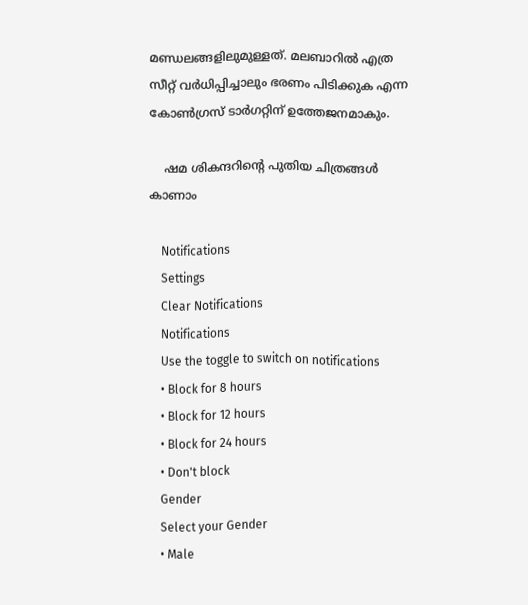മണ്ഡലങ്ങളിലുമുള്ളത്. മലബാറില്‍ എത്ര സീറ്റ് വര്‍ധിപ്പിച്ചാലും ഭരണം പിടിക്കുക എന്ന കോണ്‍ഗ്രസ് ടാര്‍ഗറ്റിന് ഉത്തേജനമാകും.

    ഷമ ശികന്ദറിന്‍റെ പുതിയ ചിത്രങ്ങള്‍ കാണാം

    Notifications
    Settings
    Clear Notifications
    Notifications
    Use the toggle to switch on notifications
    • Block for 8 hours
    • Block for 12 hours
    • Block for 24 hours
    • Don't block
    Gender
    Select your Gender
    • Male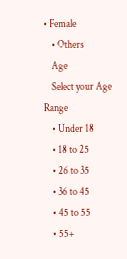• Female
    • Others
    Age
    Select your Age Range
    • Under 18
    • 18 to 25
    • 26 to 35
    • 36 to 45
    • 45 to 55
    • 55+